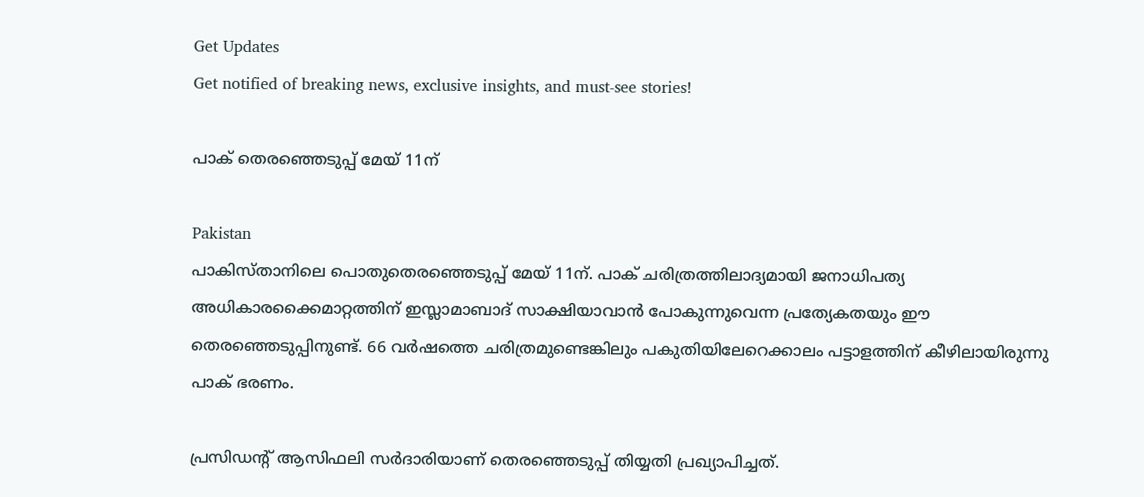Get Updates
Get notified of breaking news, exclusive insights, and must-see stories!

പാക് തെരഞ്ഞെടുപ്പ് മേയ് 11ന്

Pakistan
പാകിസ്താനിലെ പൊതുതെരഞ്ഞെടുപ്പ് മേയ് 11ന്. പാക് ചരിത്രത്തിലാദ്യമായി ജനാധിപത്യ അധികാരക്കൈമാറ്റത്തിന് ഇസ്ലാമാബാദ് സാക്ഷിയാവാന്‍ പോകുന്നുവെന്ന പ്രത്യേകതയും ഈ തെരഞ്ഞെടുപ്പിനുണ്ട്. 66 വര്‍ഷത്തെ ചരിത്രമുണ്ടെങ്കിലും പകുതിയിലേറെക്കാലം പട്ടാളത്തിന് കീഴിലായിരുന്നു പാക് ഭരണം.

പ്രസിഡന്റ് ആസിഫലി സര്‍ദാരിയാണ് തെരഞ്ഞെടുപ്പ് തിയ്യതി പ്രഖ്യാപിച്ചത്.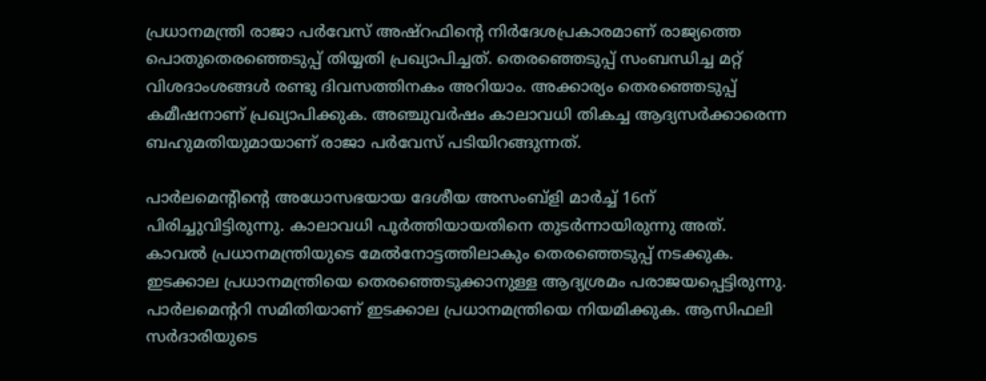പ്രധാനമന്ത്രി രാജാ പര്‍വേസ് അഷ്‌റഫിന്റെ നിര്‍ദേശപ്രകാരമാണ് രാജ്യത്തെ പൊതുതെരഞ്ഞെടുപ്പ് തിയ്യതി പ്രഖ്യാപിച്ചത്. തെരഞ്ഞെടുപ്പ് സംബന്ധിച്ച മറ്റ് വിശദാംശങ്ങള്‍ രണ്ടു ദിവസത്തിനകം അറിയാം. അക്കാര്യം തെരഞ്ഞെടുപ്പ് കമീഷനാണ് പ്രഖ്യാപിക്കുക. അഞ്ചുവര്‍ഷം കാലാവധി തികച്ച ആദ്യസര്‍ക്കാരെന്ന ബഹുമതിയുമായാണ് രാജാ പര്‍വേസ് പടിയിറങ്ങുന്നത്.

പാര്‍ലമെന്റിന്റെ അധോസഭയായ ദേശീയ അസംബ്‌ളി മാര്‍ച്ച് 16ന് പിരിച്ചുവിട്ടിരുന്നു. കാലാവധി പൂര്‍ത്തിയായതിനെ തുടര്‍ന്നായിരുന്നു അത്. കാവല്‍ പ്രധാനമന്ത്രിയുടെ മേല്‍നോട്ടത്തിലാകും തെരഞ്ഞെടുപ്പ് നടക്കുക. ഇടക്കാല പ്രധാനമന്ത്രിയെ തെരഞ്ഞെടുക്കാനുള്ള ആദ്യശ്രമം പരാജയപ്പെട്ടിരുന്നു. പാര്‍ലമെന്ററി സമിതിയാണ് ഇടക്കാല പ്രധാനമന്ത്രിയെ നിയമിക്കുക. ആസിഫലി സര്‍ദാരിയുടെ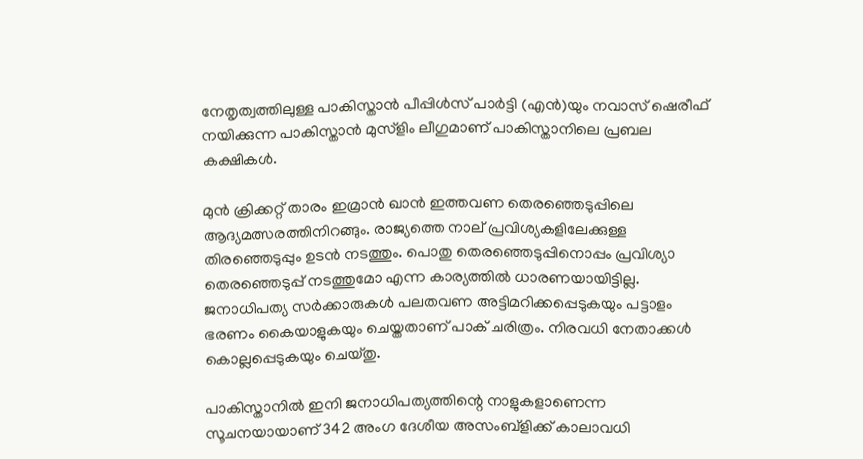നേതൃത്വത്തിലുള്ള പാകിസ്താന്‍ പീപ്പിള്‍സ് പാര്‍ട്ടി (എന്‍)യും നവാസ് ഷെരീഫ് നയിക്കുന്ന പാകിസ്താന്‍ മുസ്‌ളിം ലീഗുമാണ് പാകിസ്താനിലെ പ്രബല കക്ഷികള്‍.

മുന്‍ ക്രിക്കറ്റ് താരം ഇമ്രാന്‍ ഖാന്‍ ഇത്തവണ തെരഞ്ഞെടുപ്പിലെ ആദ്യമത്സരത്തിനിറങ്ങും. രാജ്യത്തെ നാല് പ്രവിശ്യകളിലേക്കുള്ള തിരഞ്ഞെടുപ്പും ഉടന്‍ നടത്തും. പൊതു തെരഞ്ഞെടുപ്പിനൊപ്പം പ്രവിശ്യാ തെരഞ്ഞെടുപ്പ് നടത്തുമോ എന്ന കാര്യത്തില്‍ ധാരണയായിട്ടില്ല. ജനാധിപത്യ സര്‍ക്കാരുകള്‍ പലതവണ അട്ടിമറിക്കപ്പെടുകയും പട്ടാളം ഭരണം കൈയാളുകയും ചെയ്തതാണ് പാക് ചരിത്രം. നിരവധി നേതാക്കള്‍ കൊല്ലപ്പെടുകയും ചെയ്തു.

പാകിസ്താനില്‍ ഇനി ജനാധിപത്യത്തിന്റെ നാളുകളാണെന്ന സൂചനയായാണ് 342 അംഗ ദേശീയ അസംബ്‌ളിക്ക് കാലാവധി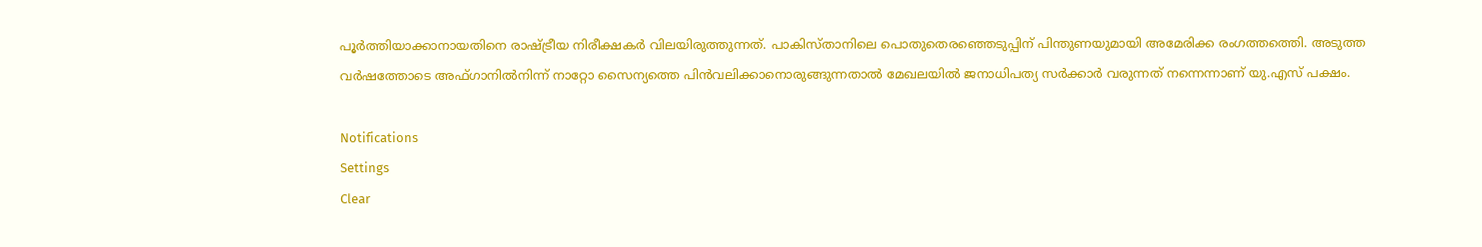പൂര്‍ത്തിയാക്കാനായതിനെ രാഷ്ട്രീയ നിരീക്ഷകര്‍ വിലയിരുത്തുന്നത്. പാകിസ്താനിലെ പൊതുതെരഞ്ഞെടുപ്പിന് പിന്തുണയുമായി അമേരിക്ക രംഗത്തത്തെി. അടുത്ത വര്‍ഷത്തോടെ അഫ്ഗാനില്‍നിന്ന് നാറ്റോ സൈന്യത്തെ പിന്‍വലിക്കാനൊരുങ്ങുന്നതാല്‍ മേഖലയില്‍ ജനാധിപത്യ സര്‍ക്കാര്‍ വരുന്നത് നന്നെന്നാണ് യു.എസ് പക്ഷം.

Notifications
Settings
Clear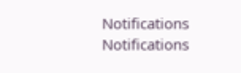Notifications
Notifications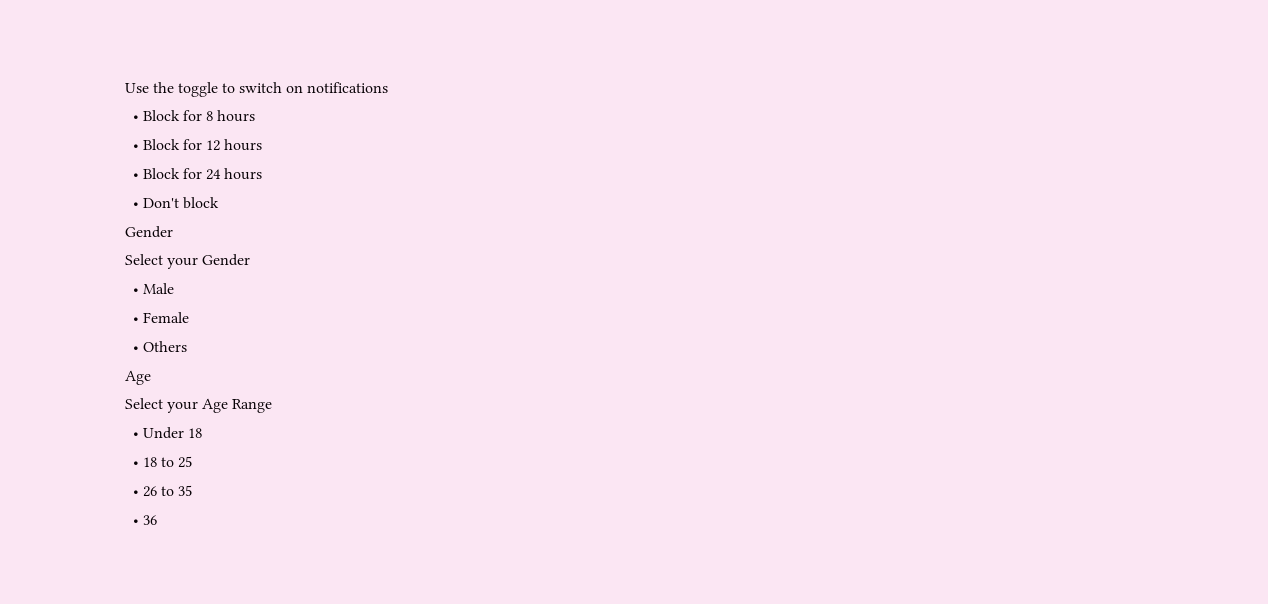Use the toggle to switch on notifications
  • Block for 8 hours
  • Block for 12 hours
  • Block for 24 hours
  • Don't block
Gender
Select your Gender
  • Male
  • Female
  • Others
Age
Select your Age Range
  • Under 18
  • 18 to 25
  • 26 to 35
  • 36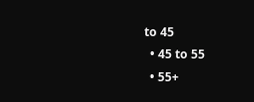to 45
  • 45 to 55
  • 55+